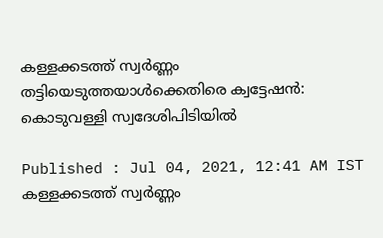കള്ളക്കടത്ത് സ്വര്‍ണ്ണം തട്ടിയെടുത്തയാള്‍ക്കെതിരെ ക്വട്ടേഷന്‍: കൊടുവള്ളി സ്വദേശിപിടിയില്‍

Published : Jul 04, 2021, 12:41 AM IST
കള്ളക്കടത്ത് സ്വര്‍ണ്ണം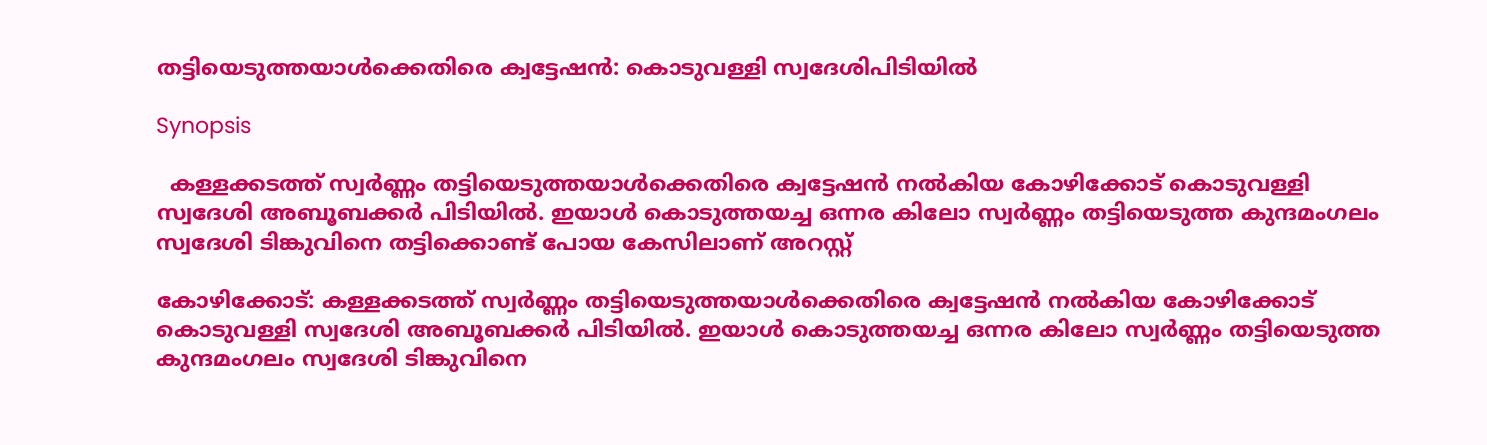തട്ടിയെടുത്തയാള്‍ക്കെതിരെ ക്വട്ടേഷന്‍: കൊടുവള്ളി സ്വദേശിപിടിയില്‍

Synopsis

  കള്ളക്കടത്ത് സ്വര്‍ണ്ണം തട്ടിയെടുത്തയാള്‍ക്കെതിരെ ക്വട്ടേഷന്‍ നല്‍കിയ കോഴിക്കോട് കൊടുവള്ളി സ്വദേശി അബൂബക്കര്‍ പിടിയില്‍. ഇയാള്‍ കൊടുത്തയച്ച ഒന്നര കിലോ സ്വര്‍ണ്ണം തട്ടിയെടുത്ത കുന്ദമംഗലം സ്വദേശി ടിങ്കുവിനെ തട്ടിക്കൊണ്ട് പോയ കേസിലാണ് അറസ്റ്റ്

കോഴിക്കോട്: കള്ളക്കടത്ത് സ്വര്‍ണ്ണം തട്ടിയെടുത്തയാള്‍ക്കെതിരെ ക്വട്ടേഷന്‍ നല്‍കിയ കോഴിക്കോട് കൊടുവള്ളി സ്വദേശി അബൂബക്കര്‍ പിടിയില്‍. ഇയാള്‍ കൊടുത്തയച്ച ഒന്നര കിലോ സ്വര്‍ണ്ണം തട്ടിയെടുത്ത കുന്ദമംഗലം സ്വദേശി ടിങ്കുവിനെ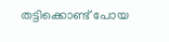തട്ടിക്കൊണ്ട് പോയ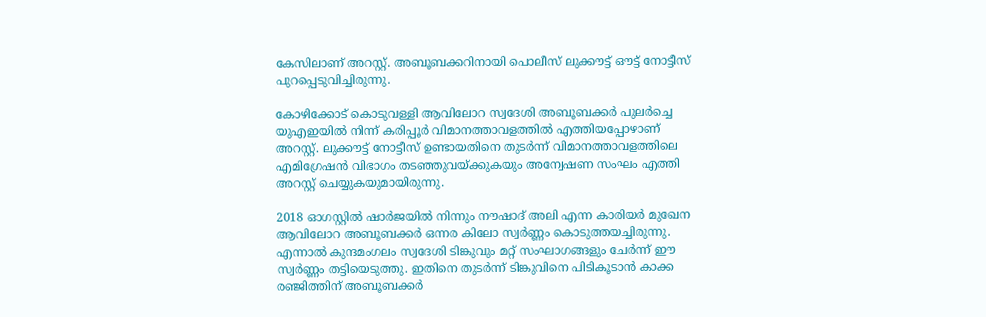കേസിലാണ് അറസ്റ്റ്. അബൂബക്കറിനായി പൊലീസ് ലുക്കൗട്ട് ഔട്ട് നോട്ടീസ് പുറപ്പെടുവിച്ചിരുന്നു.

കോഴിക്കോട് കൊടുവള്ളി ആവിലോറ സ്വദേശി അബൂബക്കര്‍ പുലർച്ചെ യുഎഇയില്‍ നിന്ന് കരിപ്പൂര്‍ വിമാനത്താവളത്തില്‍ എത്തിയപ്പോഴാണ് അറസ്റ്റ്. ലുക്കൗട്ട് നോട്ടീസ് ഉണ്ടായതിനെ തുടര്‍ന്ന് വിമാനത്താവളത്തിലെ എമിഗ്രേഷന്‍ വിഭാഗം തടഞ്ഞുവയ്ക്കുകയും അന്വേഷണ സംഘം എത്തി അറസ്റ്റ് ചെയ്യുകയുമായിരുന്നു.

2018 ഓഗസ്റ്റില്‍ ഷാര്‍ജയില്‍ നിന്നും നൗഷാദ് അലി എന്ന കാരിയര്‍ മുഖേന ആവിലോറ അബൂബക്കര്‍ ഒന്നര കിലോ സ്വര്‍ണ്ണം കൊടുത്തയച്ചിരുന്നു. എന്നാല്‍ കുന്ദമംഗലം സ്വദേശി ടിങ്കുവും മറ്റ് സംഘാഗങ്ങളും ചേര്‍ന്ന് ഈ സ്വര്‍ണ്ണം തട്ടിയെടുത്തു. ഇതിനെ തുടര്‍ന്ന് ടിങ്കുവിനെ പിടികൂടാന്‍ കാക്ക രഞ്ജിത്തിന് അബൂബക്കര്‍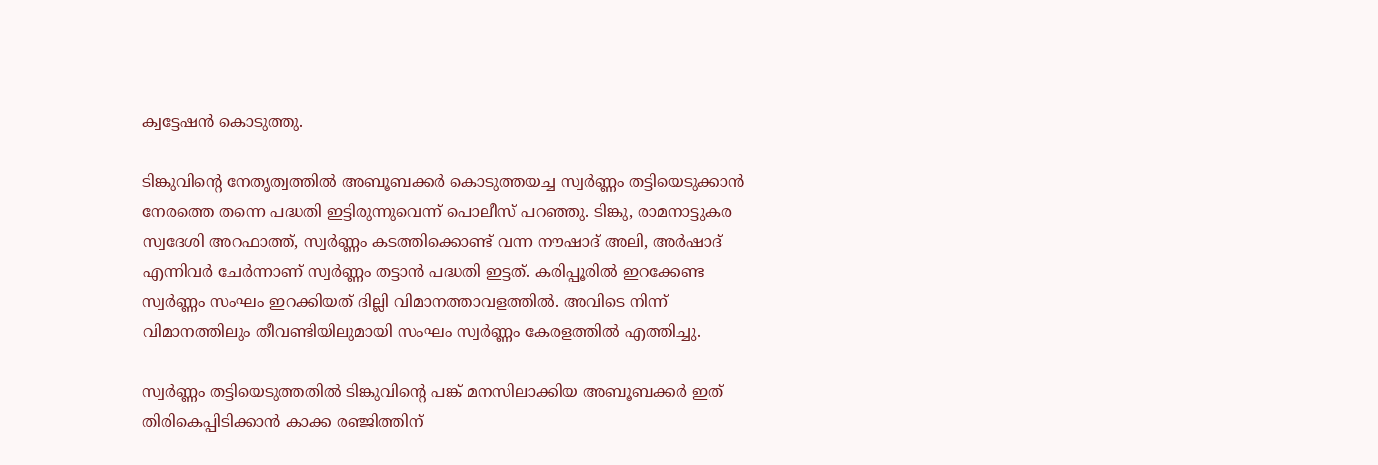ക്വട്ടേഷന്‍ കൊടുത്തു.

ടിങ്കുവിന്‍റെ നേതൃത്വത്തില്‍ അബൂബക്കര്‍ കൊടുത്തയച്ച സ്വര്‍ണ്ണം തട്ടിയെടുക്കാന്‍ നേരത്തെ തന്നെ പദ്ധതി ഇട്ടിരുന്നുവെന്ന് പൊലീസ് പറഞ്ഞു. ടിങ്കു, രാമനാട്ടുകര സ്വദേശി അറഫാത്ത്, സ്വര്‍ണ്ണം കടത്തിക്കൊണ്ട് വന്ന നൗഷാദ് അലി, അര്‍ഷാദ് എന്നിവര്‍ ചേര്‍ന്നാണ് സ്വര്‍ണ്ണം തട്ടാന്‍ പദ്ധതി ഇട്ടത്. കരിപ്പൂരില്‍ ഇറക്കേണ്ട സ്വര്‍ണ്ണം സംഘം ഇറക്കിയത് ദില്ലി വിമാനത്താവളത്തില്‍. അവിടെ നിന്ന് വിമാനത്തിലും തീവണ്ടിയിലുമായി സംഘം സ്വര്‍ണ്ണം കേരളത്തില്‍ എത്തിച്ചു.

സ്വര്‍ണ്ണം തട്ടിയെടുത്തതില്‍ ടിങ്കുവിന്‍റെ പങ്ക് മനസിലാക്കിയ അബൂബക്കര്‍ ഇത് തിരികെപ്പിടിക്കാന്‍ കാക്ക രഞ്ജിത്തിന്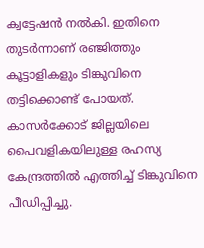ക്വട്ടേഷന്‍ നല്‍കി. ഇതിനെ തുടര്‍ന്നാണ് രഞ്ജിത്തും കൂട്ടാളികളും ടിങ്കുവിനെ തട്ടിക്കൊണ്ട് പോയത്. കാസര്‍ക്കോട് ജില്ലയിലെ പൈവളികയിലുള്ള രഹസ്യ കേന്ദ്രത്തില്‍ എത്തിച്ച് ടിങ്കുവിനെ പീഡിപ്പിച്ചു.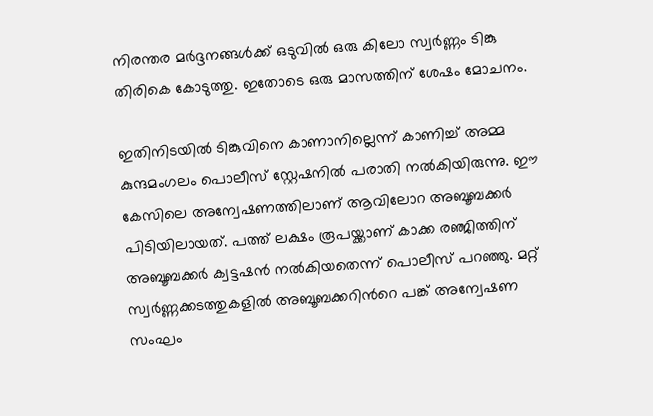നിരന്തര മര്‍ദ്ദനങ്ങള്‍ക്ക് ഒടുവില്‍ ഒരു കിലോ സ്വര്‍ണ്ണം ടിങ്കു തിരികെ കോടുത്തു. ഇതോടെ ഒരു മാസത്തിന് ശേഷം മോചനം.

ഇതിനിടയില്‍ ടിങ്കുവിനെ കാണാനില്ലെന്ന് കാണിച്ച് അമ്മ കുന്ദമംഗലം പൊലീസ് സ്റ്റേഷനില്‍ പരാതി നല്‍കിയിരുന്നു. ഈ കേസിലെ അന്വേഷണത്തിലാണ് ആവിലോറ അബൂബക്കര്‍ പിടിയിലായത്. പത്ത് ലക്ഷം രൂപയ്ക്കാണ് കാക്ക രഞ്ജിത്തിന് അബൂബക്കർ ക്വട്ടഷന്‍ നല്‍കിയതെന്ന് പൊലീസ് പറഞ്ഞു. മറ്റ് സ്വര്‍ണ്ണക്കടത്തുകളില്‍ അബൂബക്കറിന്‍റെ പങ്ക് അന്വേഷണ സംഘം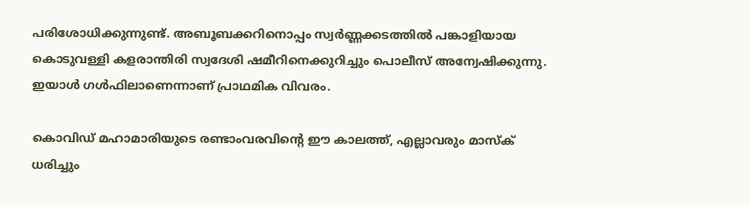പരിശോധിക്കുന്നുണ്ട്. അബൂബക്കറിനൊപ്പം സ്വര്‍ണ്ണക്കടത്തില്‍ പങ്കാളിയായ കൊടുവള്ളി കളരാന്തിരി സ്വദേശി ഷമീറിനെക്കുറിച്ചും പൊലീസ് അന്വേഷിക്കുന്നു. ഇയാള്‍ ഗള്‍ഫിലാണെന്നാണ് പ്രാഥമിക വിവരം.

കൊവിഡ് മഹാമാരിയുടെ രണ്ടാംവരവിന്റെ ഈ കാലത്ത്, എല്ലാവരും മാസ്‌ക് ധരിച്ചും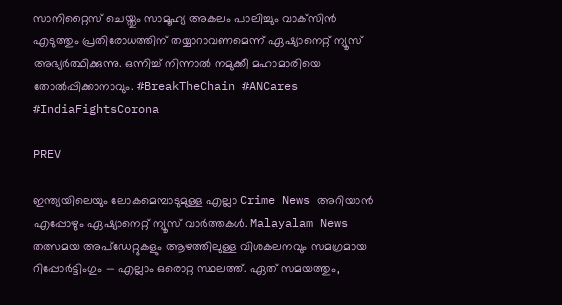സാനിറ്റൈസ് ചെയ്തും സാമൂഹ്യ അകലം പാലിച്ചും വാക്‌സിന്‍ എടുത്തും പ്രതിരോധത്തിന് തയ്യാറാവണമെന്ന് ഏഷ്യാനെറ്റ് ന്യൂസ് അഭ്യര്‍ത്ഥിക്കുന്നു. ഒന്നിച്ച് നിന്നാല്‍ നമുക്കീ മഹാമാരിയെ തോല്‍പ്പിക്കാനാവും. #BreakTheChain #ANCares #IndiaFightsCorona

PREV

ഇന്ത്യയിലെയും ലോകമെമ്പാടുമുള്ള എല്ലാ Crime News അറിയാൻ എപ്പോഴും ഏഷ്യാനെറ്റ് ന്യൂസ് വാർത്തകൾ. Malayalam News  തത്സമയ അപ്‌ഡേറ്റുകളും ആഴത്തിലുള്ള വിശകലനവും സമഗ്രമായ റിപ്പോർട്ടിംഗും — എല്ലാം ഒരൊറ്റ സ്ഥലത്ത്. ഏത് സമയത്തും,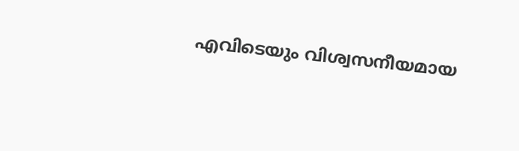എവിടെയും വിശ്വസനീയമായ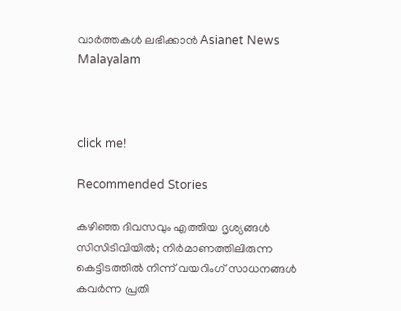വാർത്തകൾ ലഭിക്കാൻ Asianet News Malayalam



click me!

Recommended Stories

കഴിഞ്ഞ ദിവസവും എത്തിയ ദൃശ്യങ്ങൾ സിസിടിവിയിൽ; നിർമാണത്തിലിരുന്ന കെട്ടിടത്തിൽ നിന്ന് വയറിംഗ് സാധനങ്ങൾ കവർന്ന പ്രതി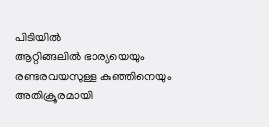പിടിയിൽ
ആറ്റിങ്ങലിൽ ഭാര്യയെയും രണ്ടരവയസുള്ള കുഞ്ഞിനെയും അതിക്രൂരമായി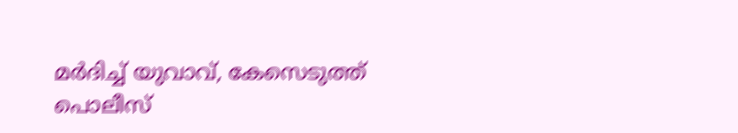മർദിച്ച് യുവാവ്, കേസെടുത്ത് പൊലീസ്